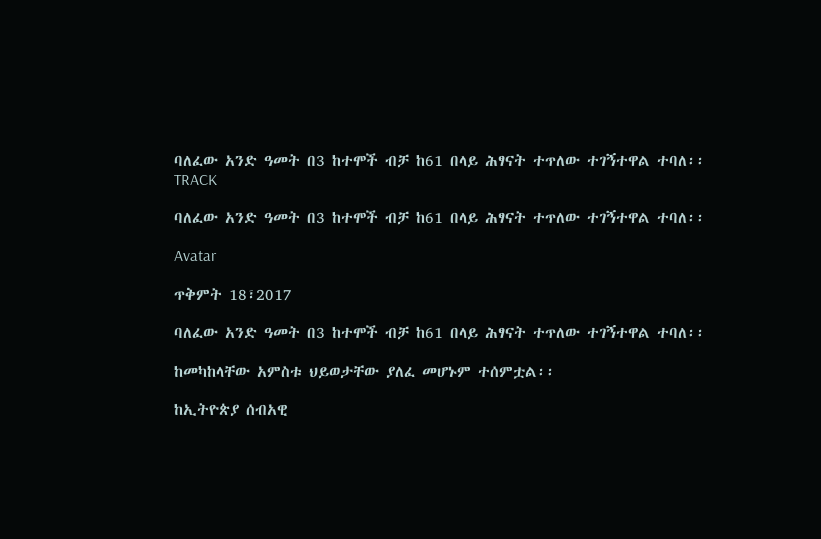ባለፈው አንድ ዓመት በ3 ከተሞች ብቻ ከ61 በላይ ሕፃናት ተጥለው ተገኝተዋል ተባለ፡፡
TRACK

ባለፈው አንድ ዓመት በ3 ከተሞች ብቻ ከ61 በላይ ሕፃናት ተጥለው ተገኝተዋል ተባለ፡፡

Avatar

ጥቅምት 18፣2017

ባለፈው አንድ ዓመት በ3 ከተሞች ብቻ ከ61 በላይ ሕፃናት ተጥለው ተገኝተዋል ተባለ፡፡

ከመካከላቸው አምስቱ ህይወታቸው ያለፈ መሆኑም ተሰምቷል፡፡

ከኢትዮጵያ ሰብአዊ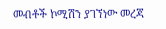መብቶች ኮሚሽን ያገኘነው መረጃ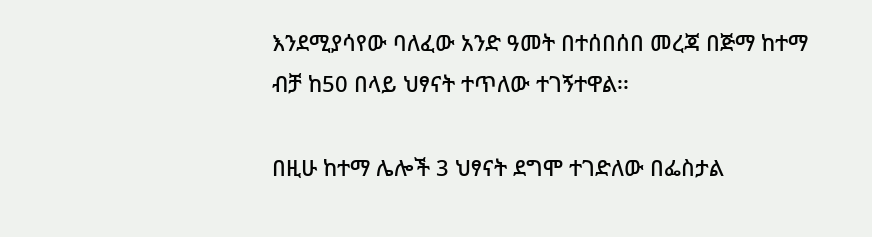እንደሚያሳየው ባለፈው አንድ ዓመት በተሰበሰበ መረጃ በጅማ ከተማ ብቻ ከ50 በላይ ህፃናት ተጥለው ተገኝተዋል፡፡

በዚሁ ከተማ ሌሎች 3 ህፃናት ደግሞ ተገድለው በፌስታል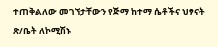ተጠቅልለው መገኘታቸውን የጅማ ከተማ ሴቶችና ህፃናት ጽ/ቤት ለኮሚሽኑ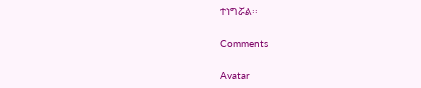ተነግሯል፡፡

Comments

Avatar